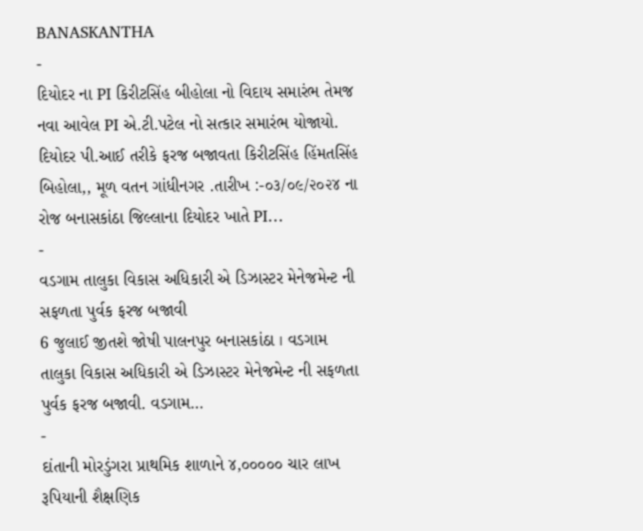BANASKANTHA
-
દિયોદર ના PI કિરીટસિંહ બીહોલા નો વિદાય સમારંભ તેમજ નવા આવેલ PI એ.ટી.પટેલ નો સત્કાર સમારંભ યોજાયો.
દિયોદર પી.આઈ તરીકે ફરજ બજાવતા કિરીટસિંહ હિંમતસિંહ બિહોલા,, મૂળ વતન ગાંધીનગર .તારીખ :-૦૩/૦૯/૨૦૨૪ ના રોજ બનાસકાંઠા જિલ્લાના દિયોદર ખાતે PI…
-
વડગામ તાલુકા વિકાસ અધિકારી એ ડિઝાસ્ટર મેનેજમેન્ટ ની સફળતા પુર્વક ફરજ બજાવી
6 જુલાઈ જીતશે જોષી પાલનપુર બનાસકાંઠા । વડગામ તાલુકા વિકાસ અધિકારી એ ડિઝાસ્ટર મેનેજમેન્ટ ની સફળતા પુર્વક ફરજ બજાવી. વડગામ…
-
દાંતાની મોરડુંગરા પ્રાથમિક શાળાને ૪,૦૦૦૦૦ ચાર લાખ રૂપિયાની શૈક્ષણિક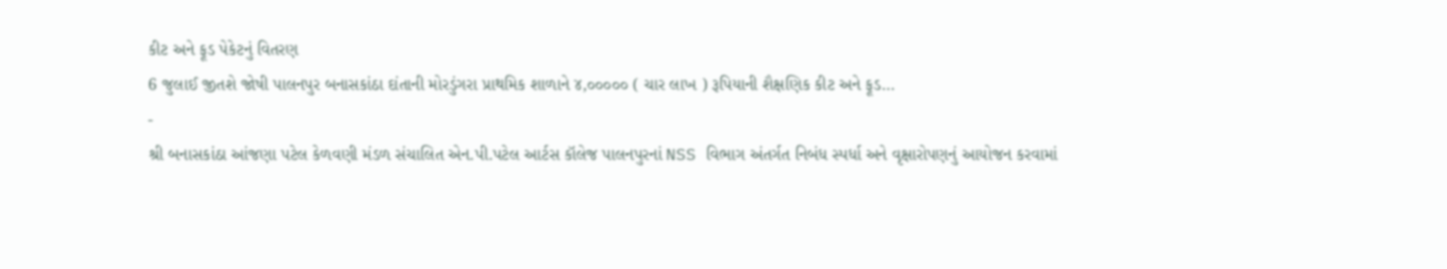કીટ અને ફૂડ પેકેટનું વિતરણ
6 જુલાઈ જીતશે જોષી પાલનપુર બનાસકાંઠા દાંતાની મોરડુંગરા પ્રાથમિક શાળાને ૪,૦૦૦૦૦ ( ચાર લાખ ) રૂપિયાની શૈક્ષણિક કીટ અને ફૂડ…
-
શ્રી બનાસકાંઠા આંજણા પટેલ કેળવણી મંડળ સંચાલિત એન.પી.પટેલ આર્ટસ કૉલેજ પાલનપુરનાં NSS વિભાગ અંતર્ગત નિબંધ સ્પર્ધા અને વૃક્ષારોપણનું આયોજન કરવામાં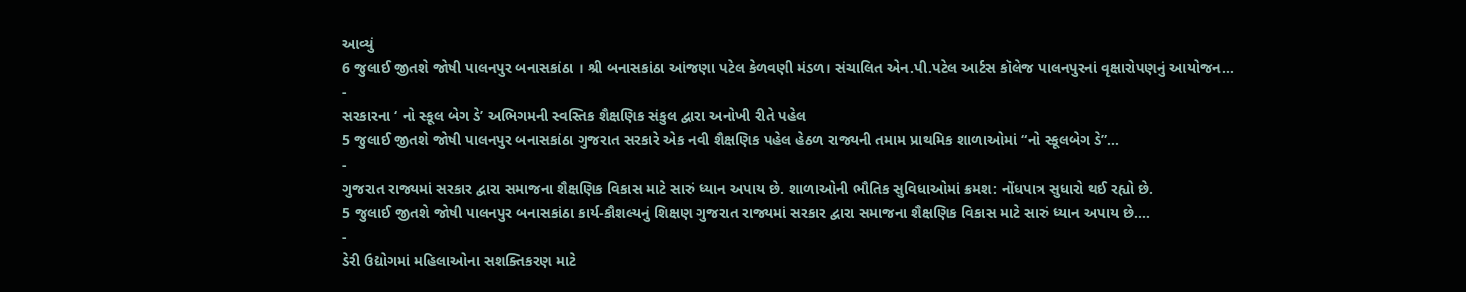આવ્યું
6 જુલાઈ જીતશે જોષી પાલનપુર બનાસકાંઠા । શ્રી બનાસકાંઠા આંજણા પટેલ કેળવણી મંડળ। સંચાલિત એન.પી.પટેલ આર્ટસ કૉલેજ પાલનપુરનાં વૃક્ષારોપણનું આયોજન…
-
સરકારના ‘ નો સ્કૂલ બેગ ડે’ અભિગમની સ્વસ્તિક શૈક્ષણિક સંકુલ દ્વારા અનોખી રીતે પહેલ
5 જુલાઈ જીતશે જોષી પાલનપુર બનાસકાંઠા ગુજરાત સરકારે એક નવી શૈક્ષણિક પહેલ હેઠળ રાજ્યની તમામ પ્રાથમિક શાળાઓમાં “નો સ્કૂલબેગ ડે”…
-
ગુજરાત રાજ્યમાં સરકાર દ્વારા સમાજના શૈક્ષણિક વિકાસ માટે સારું ધ્યાન અપાય છે. શાળાઓની ભૌતિક સુવિધાઓમાં ક્રમશ: નોંધપાત્ર સુધારો થઈ રહ્યો છે.
5 જુલાઈ જીતશે જોષી પાલનપુર બનાસકાંઠા કાર્ય-કૌશલ્યનું શિક્ષણ ગુજરાત રાજ્યમાં સરકાર દ્વારા સમાજના શૈક્ષણિક વિકાસ માટે સારું ધ્યાન અપાય છે.…
-
ડેરી ઉદ્યોગમાં મહિલાઓના સશક્તિકરણ માટે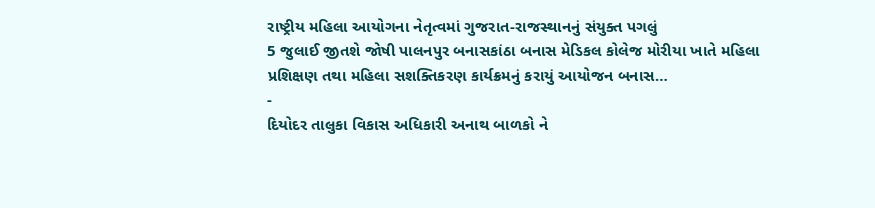રાષ્ટ્રીય મહિલા આયોગના નેતૃત્વમાં ગુજરાત-રાજસ્થાનનું સંયુક્ત પગલું
5 જુલાઈ જીતશે જોષી પાલનપુર બનાસકાંઠા બનાસ મેડિકલ કોલેજ મોરીયા ખાતે મહિલા પ્રશિક્ષણ તથા મહિલા સશક્તિકરણ કાર્યક્રમનું કરાયું આયોજન બનાસ…
-
દિયોદર તાલુકા વિકાસ અધિકારી અનાથ બાળકો ને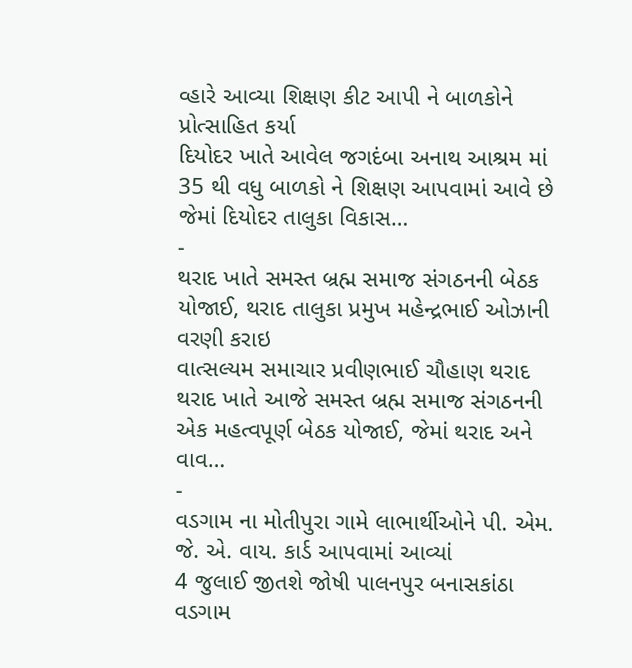વ્હારે આવ્યા શિક્ષણ કીટ આપી ને બાળકોને પ્રોત્સાહિત કર્યા
દિયોદર ખાતે આવેલ જગદંબા અનાથ આશ્રમ માં 35 થી વધુ બાળકો ને શિક્ષણ આપવામાં આવે છે જેમાં દિયોદર તાલુકા વિકાસ…
-
થરાદ ખાતે સમસ્ત બ્રહ્મ સમાજ સંગઠનની બેઠક યોજાઈ, થરાદ તાલુકા પ્રમુખ મહેન્દ્રભાઈ ઓઝાની વરણી કરાઇ
વાત્સલ્યમ સમાચાર પ્રવીણભાઈ ચૌહાણ થરાદ થરાદ ખાતે આજે સમસ્ત બ્રહ્મ સમાજ સંગઠનની એક મહત્વપૂર્ણ બેઠક યોજાઈ, જેમાં થરાદ અને વાવ…
-
વડગામ ના મોતીપુરા ગામે લાભાર્થીઓને પી. એમ. જે. એ. વાય. કાર્ડ આપવામાં આવ્યાં
4 જુલાઈ જીતશે જોષી પાલનપુર બનાસકાંઠા વડગામ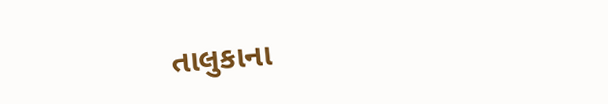તાલુકાના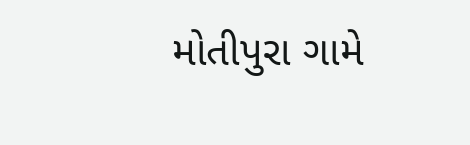મોતીપુરા ગામે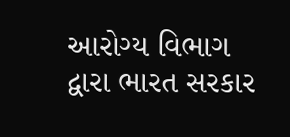આરોગ્ય વિભાગ દ્વારા ભારત સરકાર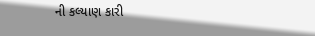ની કલ્યાણ કારી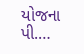યોજના પી.…